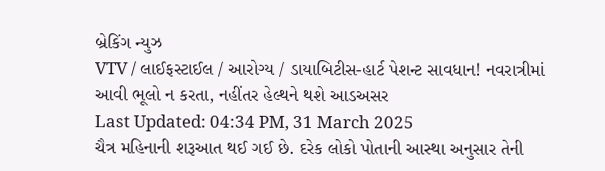બ્રેકિંગ ન્યુઝ
VTV / લાઈફસ્ટાઈલ / આરોગ્ય / ડાયાબિટીસ-હાર્ટ પેશન્ટ સાવધાન! નવરાત્રીમાં આવી ભૂલો ન કરતા, નહીંતર હેલ્થને થશે આડઅસર
Last Updated: 04:34 PM, 31 March 2025
ચૈત્ર મહિનાની શરૂઆત થઈ ગઈ છે. દરેક લોકો પોતાની આસ્થા અનુસાર તેની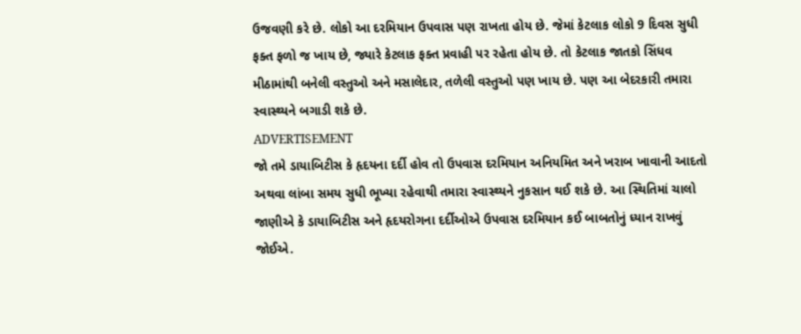ઉજવણી કરે છે. લોકો આ દરમિયાન ઉપવાસ પણ રાખતા હોય છે. જેમાં કેટલાક લોકો 9 દિવસ સુધી ફક્ત ફળો જ ખાય છે, જ્યારે કેટલાક ફક્ત પ્રવાહી પર રહેતા હોય છે. તો કેટલાક જાતકો સિંધવ મીઠામાંથી બનેલી વસ્તુઓ અને મસાલેદાર, તળેલી વસ્તુઓ પણ ખાય છે. પણ આ બેદરકારી તમારા સ્વાસ્થ્યને બગાડી શકે છે.
ADVERTISEMENT
જો તમે ડાયાબિટીસ કે હૃદયના દર્દી હોવ તો ઉપવાસ દરમિયાન અનિયમિત અને ખરાબ ખાવાની આદતો અથવા લાંબા સમય સુધી ભૂખ્યા રહેવાથી તમારા સ્વાસ્થ્યને નુકસાન થઈ શકે છે. આ સ્થિતિમાં ચાલો જાણીએ કે ડાયાબિટીસ અને હૃદયરોગના દર્દીઓએ ઉપવાસ દરમિયાન કઈ બાબતોનું ધ્યાન રાખવું જોઈએ.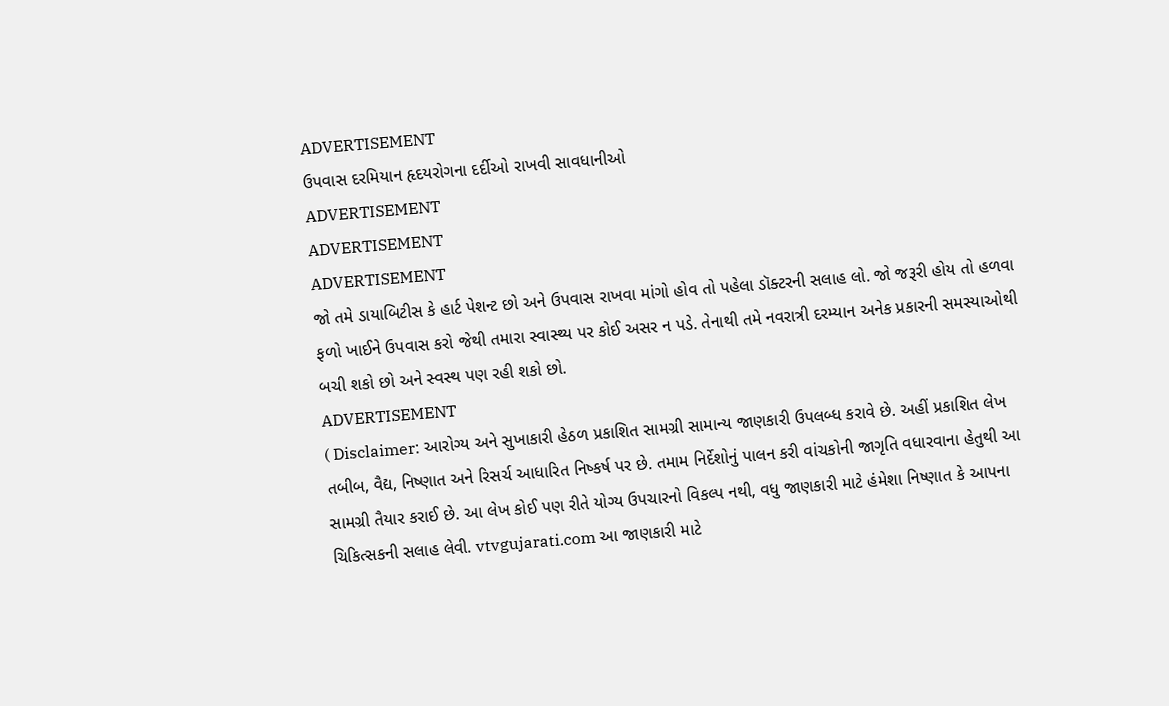ADVERTISEMENT
ઉપવાસ દરમિયાન હૃદયરોગના દર્દીઓ રાખવી સાવધાનીઓ
ADVERTISEMENT
ADVERTISEMENT
ADVERTISEMENT
જો તમે ડાયાબિટીસ કે હાર્ટ પેશન્ટ છો અને ઉપવાસ રાખવા માંગો હોવ તો પહેલા ડૉક્ટરની સલાહ લો. જો જરૂરી હોય તો હળવા ફળો ખાઈને ઉપવાસ કરો જેથી તમારા સ્વાસ્થ્ય પર કોઈ અસર ન પડે. તેનાથી તમે નવરાત્રી દરમ્યાન અનેક પ્રકારની સમસ્યાઓથી બચી શકો છો અને સ્વસ્થ પણ રહી શકો છો.
ADVERTISEMENT
( Disclaimer: આરોગ્ય અને સુખાકારી હેઠળ પ્રકાશિત સામગ્રી સામાન્ય જાણકારી ઉપલબ્ધ કરાવે છે. અહીં પ્રકાશિત લેખ તબીબ, વૈદ્ય, નિષ્ણાત અને રિસર્ચ આધારિત નિષ્કર્ષ પર છે. તમામ નિર્દેશોનું પાલન કરી વાંચકોની જાગૃતિ વધારવાના હેતુથી આ સામગ્રી તૈયાર કરાઈ છે. આ લેખ કોઈ પણ રીતે યોગ્ય ઉપચારનો વિકલ્પ નથી, વધુ જાણકારી માટે હંમેશા નિષ્ણાત કે આપના ચિકિત્સકની સલાહ લેવી. vtvgujarati.com આ જાણકારી માટે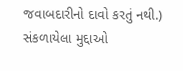જવાબદારીનો દાવો કરતું નથી.)
સંકળાયેલા મુદ્દાઓ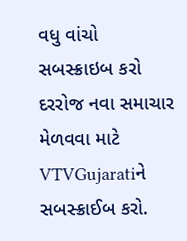વધુ વાંચો
સબસ્ક્રાઇબ કરો
દરરોજ નવા સમાચાર મેળવવા માટે VTVGujaratiને સબસ્ક્રાઈબ કરો.